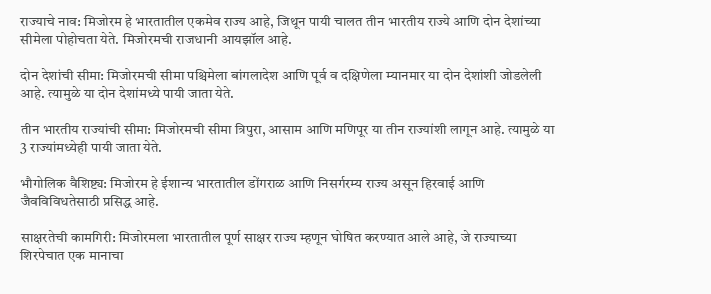राज्याचे नाव: मिजोरम हे भारतातील एकमेव राज्य आहे, जिथून पायी चालत तीन भारतीय राज्ये आणि दोन देशांच्या सीमेला पोहोचता येते. मिजोरमची राजधानी आयझॉल आहे.

दोन देशांची सीमा: मिजोरमची सीमा पश्चिमेला बांगलादेश आणि पूर्व व दक्षिणेला म्यानमार या दोन देशांशी जोडलेली आहे. त्यामुळे या दोन देशांमध्ये पायी जाता येते.

तीन भारतीय राज्यांची सीमा: मिजोरमची सीमा त्रिपुरा, आसाम आणि मणिपूर या तीन राज्यांशी लागून आहे. त्यामुळे या 3 राज्यांमध्येही पायी जाता येते.

भौगोलिक वैशिष्ट्य: मिजोरम हे ईशान्य भारतातील डोंगराळ आणि निसर्गरम्य राज्य असून हिरवाई आणि जैवविविधतेसाठी प्रसिद्ध आहे.

साक्षरतेची कामगिरी: मिजोरमला भारतातील पूर्ण साक्षर राज्य म्हणून घोषित करण्यात आले आहे, जे राज्याच्या शिरपेचात एक मानाचा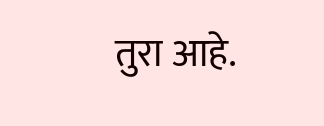तुरा आहे.